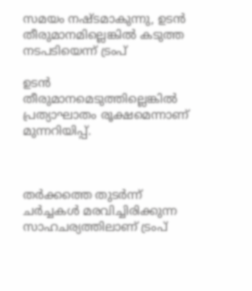സമയം നഷ്ടമാകുന്നു, ഉടന്‍ തീരുമാനമില്ലെങ്കില്‍ കടുത്ത നടപടിയെന്ന് ട്രംപ്

ഉടന്‍ തീരുമാനമെടുത്തില്ലെങ്കില്‍ പ്രത്യാഘാതം രൂക്ഷമെന്നാണ് മുന്നറിയിപ്പ്.



തര്‍ക്കത്തെ തുടര്‍ന്ന് ചര്‍ച്ചകള്‍ മരവിച്ചിരിക്കുന്ന സാഹചര്യത്തിലാണ് ട്രംപ്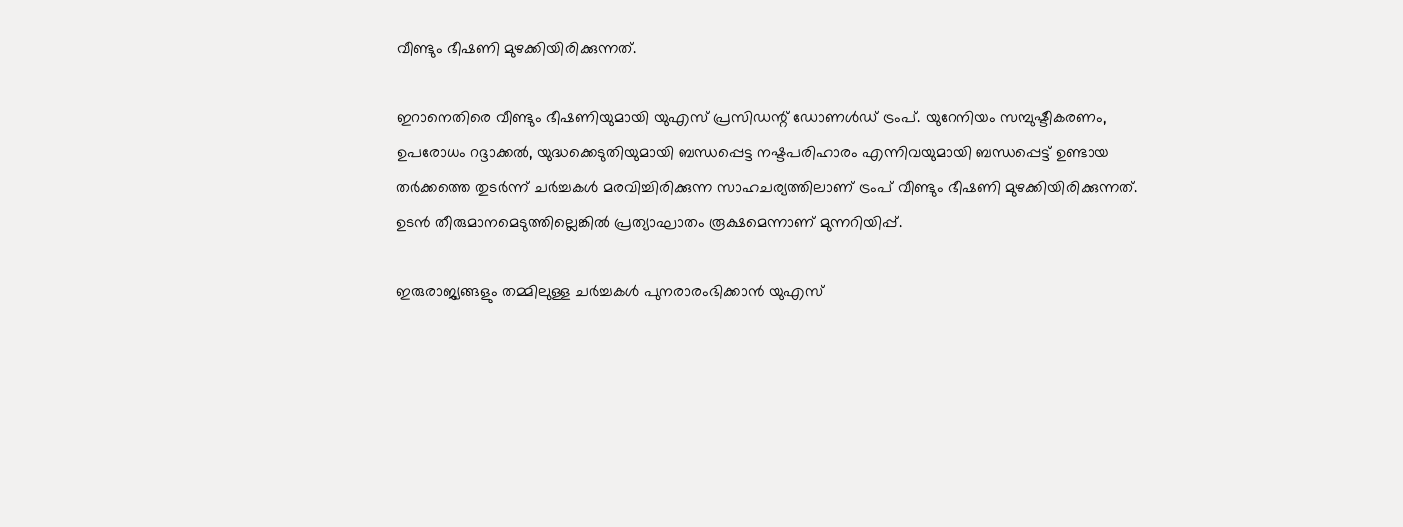വീണ്ടും ഭീഷണി മുഴക്കിയിരിക്കുന്നത്.

ഇറാനെതിരെ വീണ്ടും ഭീഷണിയുമായി യുഎസ് പ്രസിഡന്റ് ഡോണള്‍ഡ് ട്രംപ്. യുറേനിയം സമ്പുഷ്ടീകരണം, ഉപരോധം റദ്ദാക്കല്‍, യുദ്ധക്കെടുതിയുമായി ബന്ധപ്പെട്ട നഷ്ടപരിഹാരം എന്നിവയുമായി ബന്ധപ്പെട്ട് ഉണ്ടായ തര്‍ക്കത്തെ തുടര്‍ന്ന് ചര്‍ച്ചകള്‍ മരവിച്ചിരിക്കുന്ന സാഹചര്യത്തിലാണ് ട്രംപ് വീണ്ടും ഭീഷണി മുഴക്കിയിരിക്കുന്നത്. ഉടന്‍ തീരുമാനമെടുത്തില്ലെങ്കില്‍ പ്രത്യാഘാതം രൂക്ഷമെന്നാണ് മുന്നറിയിപ്പ്.

ഇരുരാജ്യങ്ങളും തമ്മിലുള്ള ചര്‍ച്ചകള്‍ പുനരാരംഭിക്കാന്‍ യുഎസ്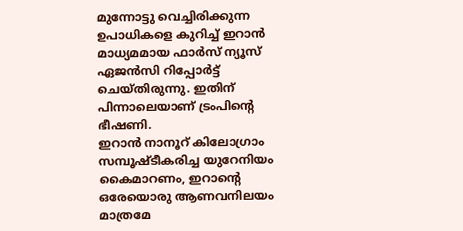മുന്നോട്ടു വെച്ചിരിക്കുന്ന ഉപാധികളെ കുറിച്ച് ഇറാന്‍ മാധ്യമമായ ഫാര്‍സ് ന്യൂസ് ഏജന്‍സി റിപ്പോര്‍ട്ട് ചെയ്തിരുന്നു. ഇതിന് പിന്നാലെയാണ് ട്രംപിന്റെ ഭീഷണി.
ഇറാന്‍ നാനൂറ് കിലോഗ്രാം സമ്പൂഷ്ടീകരിച്ച യുറേനിയം കൈമാറണം, ഇറാന്റെ ഒരേയൊരു ആണവനിലയം മാത്രമേ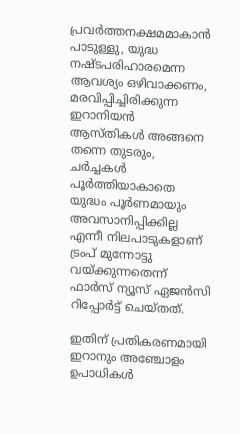പ്രവര്‍ത്തനക്ഷമമാകാന്‍ പാടുള്ളു, യുദ്ധ നഷ്ടപരിഹാരമെന്ന ആവശ്യം ഒഴിവാക്കണം, മരവിപ്പിച്ചിരിക്കുന്ന ഇറാനിയന്‍ ആസ്തികള്‍ അങ്ങനെ തന്നെ തുടരും, ചര്‍ച്ചകള്‍ പൂര്‍ത്തിയാകാതെ യുദ്ധം പൂര്‍ണമായും അവസാനിപ്പിക്കില്ല എന്നീ നിലപാടുകളാണ് ട്രംപ് മുന്നോട്ടു വയ്ക്കുന്നതെന്ന് ഫാര്‍സ് ന്യൂസ് ഏജന്‍സി റിപ്പോര്‍ട്ട് ചെയ്തത്.

ഇതിന് പ്രതികരണമായി ഇറാനും അഞ്ചോളം ഉപാധികള്‍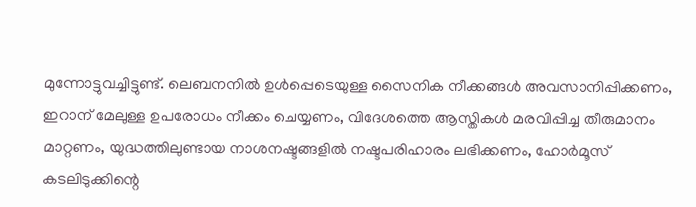മുന്നോട്ടുവച്ചിട്ടുണ്ട്. ലെബനനില്‍ ഉള്‍പ്പെടെയുള്ള സൈനിക നീക്കങ്ങള്‍ അവസാനിപ്പിക്കണം, ഇറാന് മേലുള്ള ഉപരോധം നീക്കം ചെയ്യണം, വിദേശത്തെ ആസ്തികള്‍ മരവിപ്പിച്ച തീരുമാനം മാറ്റണം, യുദ്ധത്തിലുണ്ടായ നാശനഷ്ടങ്ങളില്‍ നഷ്ടപരിഹാരം ലഭിക്കണം, ഹോര്‍മൂസ് കടലിടുക്കിന്റെ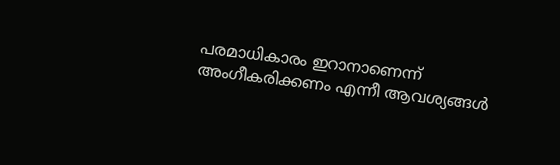പരമാധികാരം ഇറാനാണെന്ന് അംഗീകരിക്കണം എന്നീ ആവശ്യങ്ങള്‍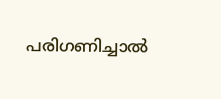പരിഗണിച്ചാല്‍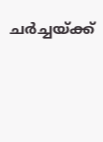ചര്‍ച്ചയ്ക്ക്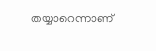തയ്യാറെന്നാണ്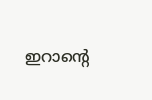ഇറാന്റെ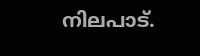നിലപാട്.